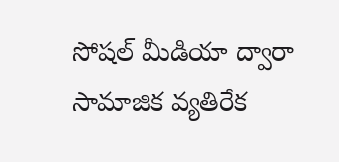సోషల్ మీడియా ద్వారా సామాజిక వ్యతిరేక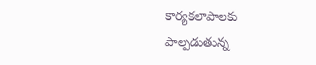కార్యకలాపాలకు పాల్పడుతున్న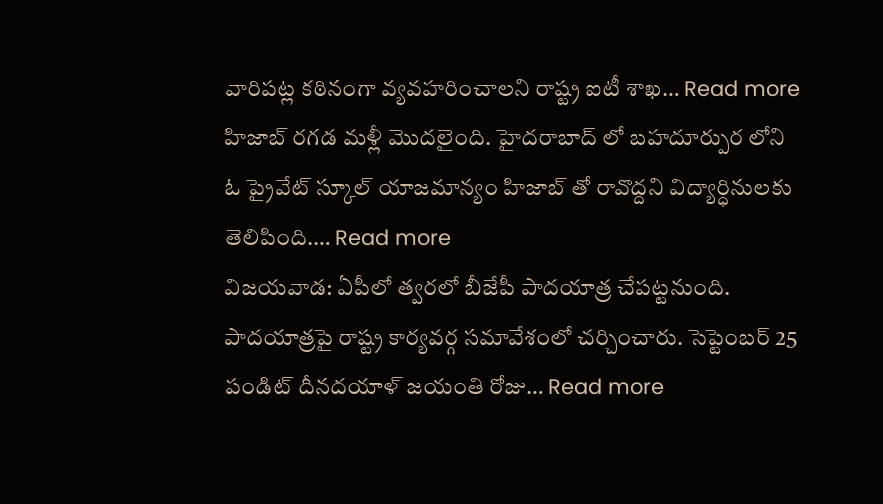వారిపట్ల కఠినంగా వ్యవహరించాలని రాష్ట్ర ఐటీ శాఖ… Read more
హిజాబ్ రగడ మళ్లీ మొదలైంది. హైదరాబాద్ లో బహదూర్పుర లోని ఓ ప్రైవేట్ స్కూల్ యాజమాన్యం హిజాబ్ తో రావొద్దని విద్యార్ధినులకు తెలిపింది.… Read more
విజయవాడ: ఏపీలో త్వరలో బీజేపీ పాదయాత్ర చేపట్టనుంది. పాదయాత్రపై రాష్ట్ర కార్యవర్గ సమావేశంలో చర్చించారు. సెప్టెంబర్ 25 పండిట్ దీనదయాళ్ జయంతి రోజు… Read more